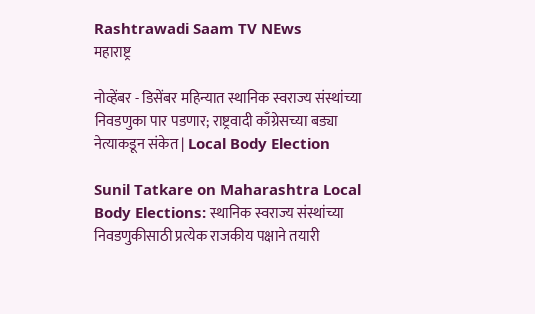Rashtrawadi Saam TV NEws
महाराष्ट्र

नोव्हेंबर - डिसेंबर महिन्यात स्थानिक स्वराज्य संस्थांच्या निवडणुका पार पडणार; राष्ट्रवादी काँग्रेसच्या बड्या नेत्याकडून संकेत | Local Body Election

Sunil Tatkare on Maharashtra Local Body Elections: स्थानिक स्वराज्य संस्थांच्या निवडणुकीसाठी प्रत्येक राजकीय पक्षाने तयारी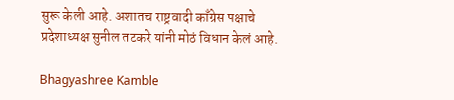सुरू केली आहे. अशातच राष्ट्रवादी काँग्रेस पक्षाचे प्रदेशाध्यक्ष सुनील तटकरे यांनी मोठं विधान केलं आहे.

Bhagyashree Kamble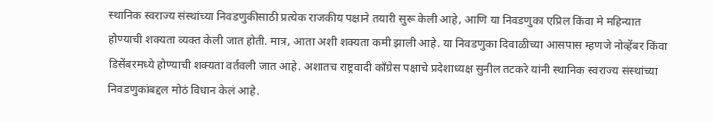स्थानिक स्वराज्य संस्थांच्या निवडणुकीसाठी प्रत्येक राजकीय पक्षाने तयारी सुरू केली आहे, आणि या निवडणुका एप्रिल किंवा मे महिन्यात होण्याची शक्यता व्यक्त केली जात होती. मात्र, आता अशी शक्यता कमी झाली आहे. या निवडणुका दिवाळीच्या आसपास म्हणजे नोव्हेंबर किंवा डिसेंबरमध्ये होण्याची शक्यता वर्तवली जात आहे. अशातच राष्ट्रवादी काँग्रेस पक्षाचे प्रदेशाध्यक्ष सुनील तटकरे यांनी स्थानिक स्वराज्य संस्थांच्या निवडणुकांबद्दल मोठं विधान केलं आहे.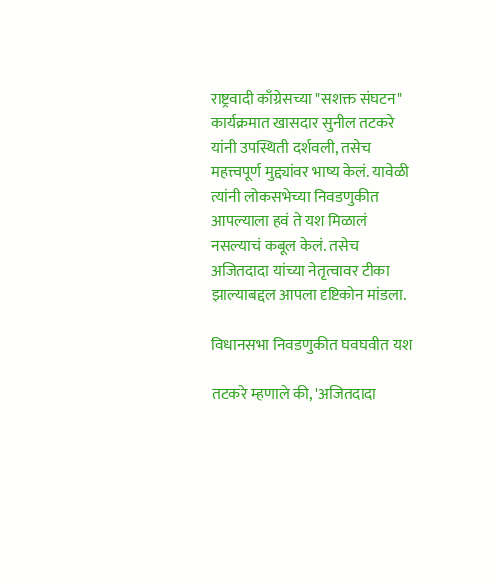राष्ट्रवादी काँग्रेसच्या "सशक्त संघटन" कार्यक्रमात खासदार सुनील तटकरे यांनी उपस्थिती दर्शवली, तसेच महत्त्वपूर्ण मुद्द्यांवर भाष्य केलं. यावेळी त्यांनी लोकसभेच्या निवडणुकीत आपल्याला हवं ते यश मिळालं नसल्याचं कबूल केलं. तसेच अजितदादा यांच्या नेतृत्वावर टीका झाल्याबद्दल आपला दृष्टिकोन मांडला.

विधानसभा निवडणुकीत घवघवीत यश

तटकरे म्हणाले की, 'अजितदादा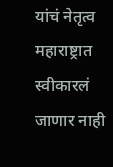यांचं नेतृत्व महाराष्ट्रात स्वीकारलं जाणार नाही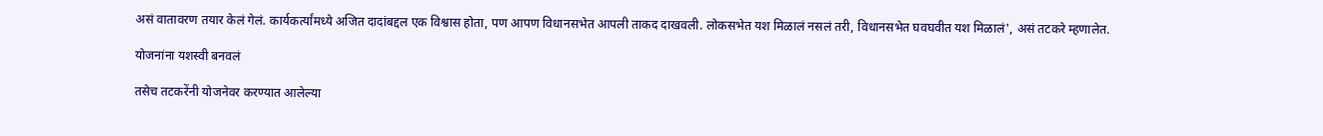असं वातावरण तयार केलं गेलं. कार्यकर्त्यांमध्ये अजित दादांबद्दल एक विश्वास होता, पण आपण विधानसभेत आपली ताकद दाखवली. लोकसभेत यश मिळालं नसलं तरी, विधानसभेत घवघवीत यश मिळालं', असं तटकरे म्हणालेत.

योजनांना यशस्वी बनवलं

तसेच तटकरेंनी योजनेवर करण्यात आलेल्या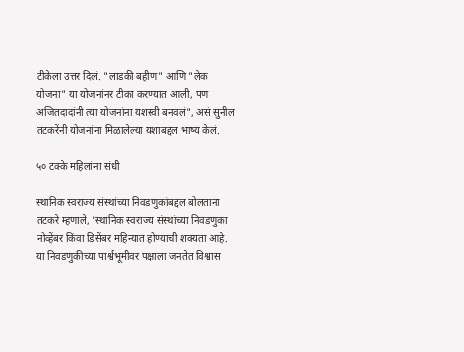टीकेला उत्तर दिलं. "लाडकी बहीण" आणि "लेक योजना" या योजनांनर टीका करण्यात आली, पण अजितदादांनी त्या योजनांना यशस्वी बनवलं", असं सुनील तटकरेंनी योजनांना मिळालेल्या यशाबद्दल भाष्य केलं.

५० टक्के महिलांना संधी

स्थानिक स्वराज्य संस्थांच्या निवडणुकांबद्दल बोलताना तटकरे म्हणाले, 'स्थानिक स्वराज्य संस्थांच्या निवडणुका नोव्हेंबर किंवा डिसेंबर महिन्यात होण्याची शक्यता आहे. या निवडणुकीच्या पार्श्वभूमीवर पक्षाला जनतेत विश्वास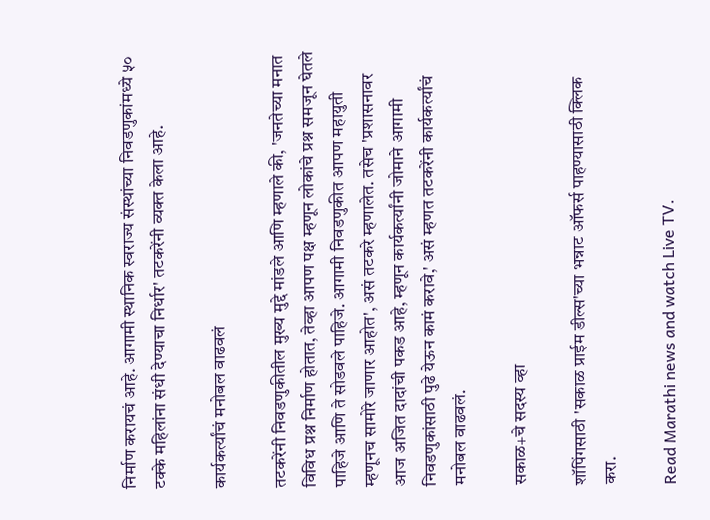निर्माण करायचं आहे. आगामी स्थानिक स्वराज्य संस्थांच्या निवडणुकांमध्ये ५० टक्के महिलांना संधी देण्याचा निर्धार' तटकरेंनी व्यक्त केला आहे.

कार्यकर्त्यांचं मनोबल वाढवलं

तटकरेंनी निवडणुकीतील मुख्य मुद्दे मांडले आणि म्हणाले की, 'जनतेच्या मनात विविध प्रश्न निर्माण होतात, तेव्हा आपण पक्ष म्हणून लोकांचे प्रश्न समजून घेतले पाहिजे आणि ते सोडवले पाहिजे. आगामी निवडणुकीत आपण महायुती म्हणूनच सामोरे जाणार आहोत', असं तटकरे म्हणालेत. तसेच 'प्रशासनावर आज अजित दादांची पकड आहे, म्हणून कार्यकर्त्यांनी जोमाने आगामी निवडणुकांसाठी पुढे येऊन कामं करावे,' असं म्हणत तटकरेंनी कार्यकर्त्यांचं मनोबल वाढवलं.

सकाळ+चे सदस्य व्हा

शॉपिंगसाठी 'सकाळ प्राईम डील्स'च्या भन्नाट ऑफर्स पाहण्यासाठी क्लिक करा.

Read Marathi news and watch Live TV.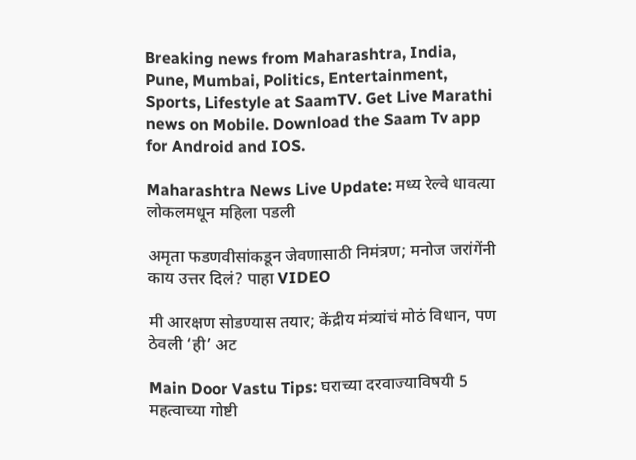Breaking news from Maharashtra, India, Pune, Mumbai, Politics, Entertainment, Sports, Lifestyle at SaamTV. Get Live Marathi news on Mobile. Download the Saam Tv app for Android and IOS.

Maharashtra News Live Update: मध्य रेल्वे धावत्या लोकलमधून महिला पडली

अमृता फडणवीसांकडून जेवणासाठी निमंत्रण; मनोज जरांगेंनी काय उत्तर दिलं? पाहा VIDEO

मी आरक्षण सोडण्यास तयार; केंद्रीय मंत्र्यांचं मोठं विधान, पण ठेवली ‘ही’ अट

Main Door Vastu Tips: घराच्या दरवाज्याविषयी 5 महत्वाच्या गोष्टी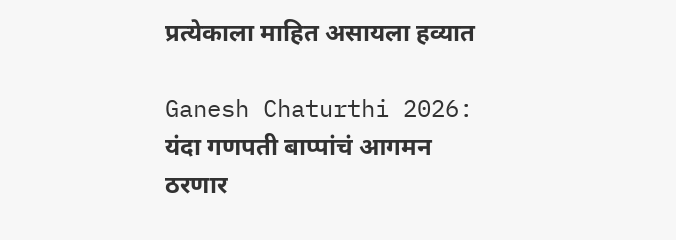प्रत्येकाला माहित असायला हव्यात

Ganesh Chaturthi 2026: यंदा गणपती बाप्पांचं आगमन ठरणार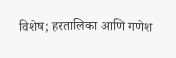विशेष; हरतालिका आणि गणेश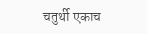चतुर्थी एकाच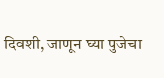दिवशी, जाणून घ्या पुजेचा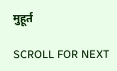मुहूर्त

SCROLL FOR NEXT